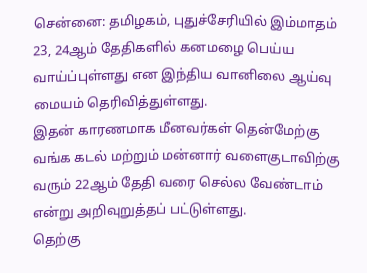சென்னை: தமிழகம், புதுச்சேரியில் இம்மாதம் 23, 24ஆம் தேதிகளில் கனமழை பெய்ய வாய்ப்புள்ளது என இந்திய வானிலை ஆய்வு மையம் தெரிவித்துள்ளது.
இதன் காரணமாக மீனவர்கள் தென்மேற்கு வங்க கடல் மற்றும் மன்னார் வளைகுடாவிற்கு வரும் 22ஆம் தேதி வரை செல்ல வேண்டாம் என்று அறிவுறுத்தப் பட்டுள்ளது.
தெற்கு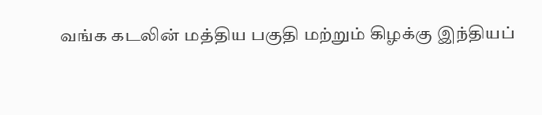வங்க கடலின் மத்திய பகுதி மற்றும் கிழக்கு இந்தியப்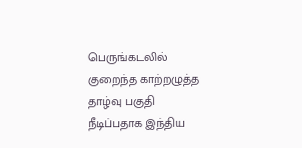பெருங்கடலில் குறைந்த காற்றழுத்த தாழ்வு பகுதி நீடிப்பதாக இந்திய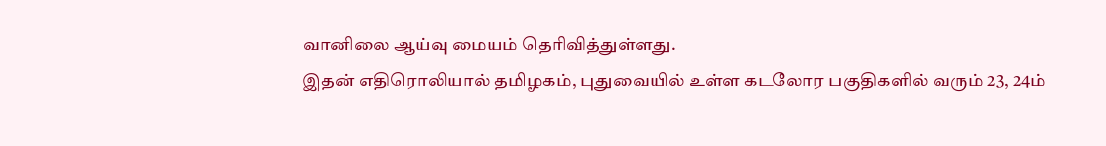வானிலை ஆய்வு மையம் தெரிவித்துள்ளது.
இதன் எதிரொலியால் தமிழகம், புதுவையில் உள்ள கடலோர பகுதிகளில் வரும் 23, 24ம்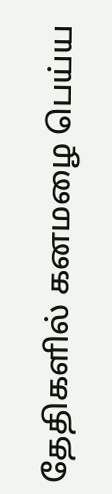தேதிகளில் கனமழை பெய்ய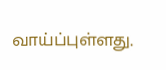வாய்ப்புள்ளது.